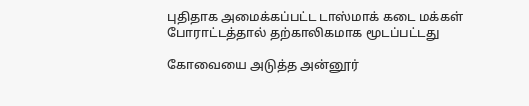புதிதாக அமைக்கப்பட்ட டாஸ்மாக் கடை மக்கள் போராட்டத்தால் தற்காலிகமாக மூடப்பட்டது

கோவையை அடுத்த அன்னூர்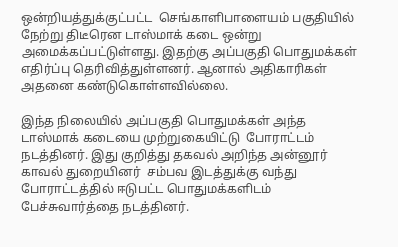ஒன்றியத்துக்குட்பட்ட  செங்காளிபாளையம் பகுதியில் நேற்று திடீரென டாஸ்மாக் கடை ஒன்று அமைக்கப்பட்டுள்ளது. இதற்கு அப்பகுதி பொதுமக்கள் எதிர்ப்பு தெரிவித்துள்ளனர். ஆனால் அதிகாரிகள் அதனை கண்டுகொள்ளவில்லை.

இந்த நிலையில் அப்பகுதி பொதுமக்கள் அந்த டாஸ்மாக் கடையை முற்றுகையிட்டு  போராட்டம் நடத்தினர். இது குறித்து தகவல் அறிந்த அன்னூர் காவல் துறையினர்  சம்பவ இடத்துக்கு வந்து போராட்டத்தில் ஈடுபட்ட பொதுமக்களிடம் பேச்சுவார்த்தை நடத்தினர்.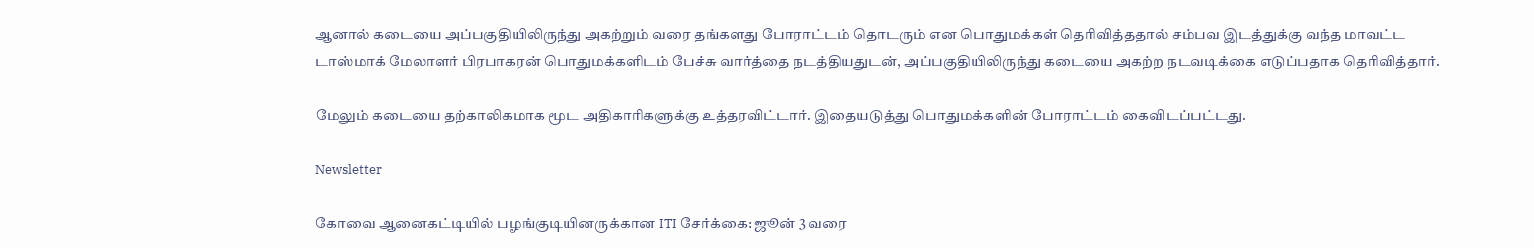ஆனால் கடையை அப்பகுதியிலிருந்து அகற்றும் வரை தங்களது போராட்டம் தொடரும் என பொதுமக்கள் தெரிவித்ததால் சம்பவ இடத்துக்கு வந்த மாவட்ட  டாஸ்மாக் மேலாளர் பிரபாகரன் பொதுமக்களிடம் பேச்சு வார்த்தை நடத்தியதுடன், அப்பகுதியிலிருந்து கடையை அகற்ற நடவடிக்கை எடுப்பதாக தெரிவித்தார்.

மேலும் கடையை தற்காலிகமாக மூட அதிகாரிகளுக்கு உத்தரவிட்டார். இதையடுத்து பொதுமக்களின் போராட்டம் கைவிடப்பட்டது.

Newsletter

கோவை ஆனைகட்டியில் பழங்குடியினருக்கான ITI சேர்க்கை: ஜூன் 3 வரை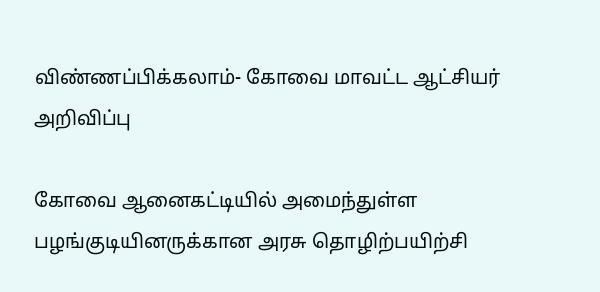விண்ணப்பிக்கலாம்- கோவை மாவட்ட ஆட்சியர் அறிவிப்பு

கோவை ஆனைகட்டியில் அமைந்துள்ள பழங்குடியினருக்கான அரசு தொழிற்பயிற்சி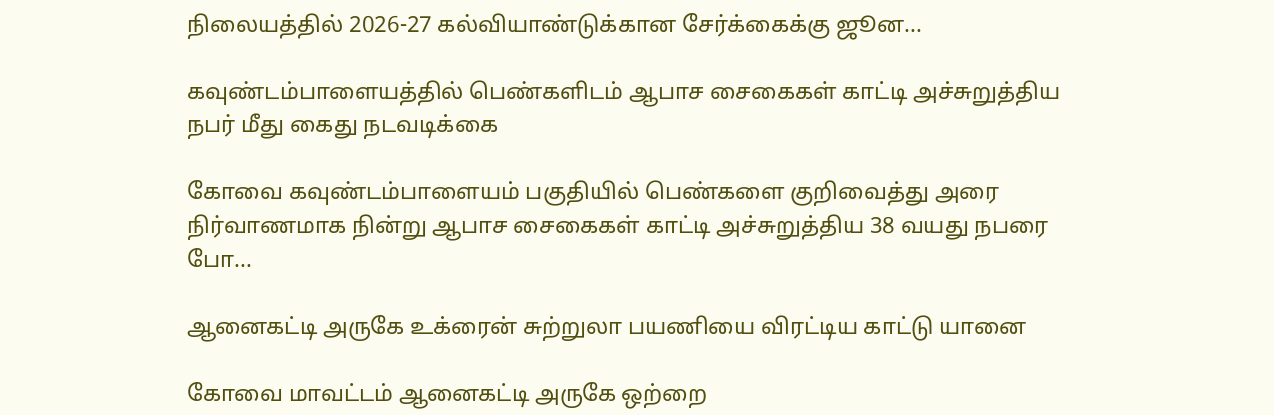நிலையத்தில் 2026-27 கல்வியாண்டுக்கான சேர்க்கைக்கு ஜூன...

கவுண்டம்பாளையத்தில் பெண்களிடம் ஆபாச சைகைகள் காட்டி அச்சுறுத்திய நபர் மீது கைது நடவடிக்கை

கோவை கவுண்டம்பாளையம் பகுதியில் பெண்களை குறிவைத்து அரை நிர்வாணமாக நின்று ஆபாச சைகைகள் காட்டி அச்சுறுத்திய 38 வயது நபரை போ...

ஆனைகட்டி அருகே உக்ரைன் சுற்றுலா பயணியை விரட்டிய காட்டு யானை

கோவை மாவட்டம் ஆனைகட்டி அருகே ஒற்றை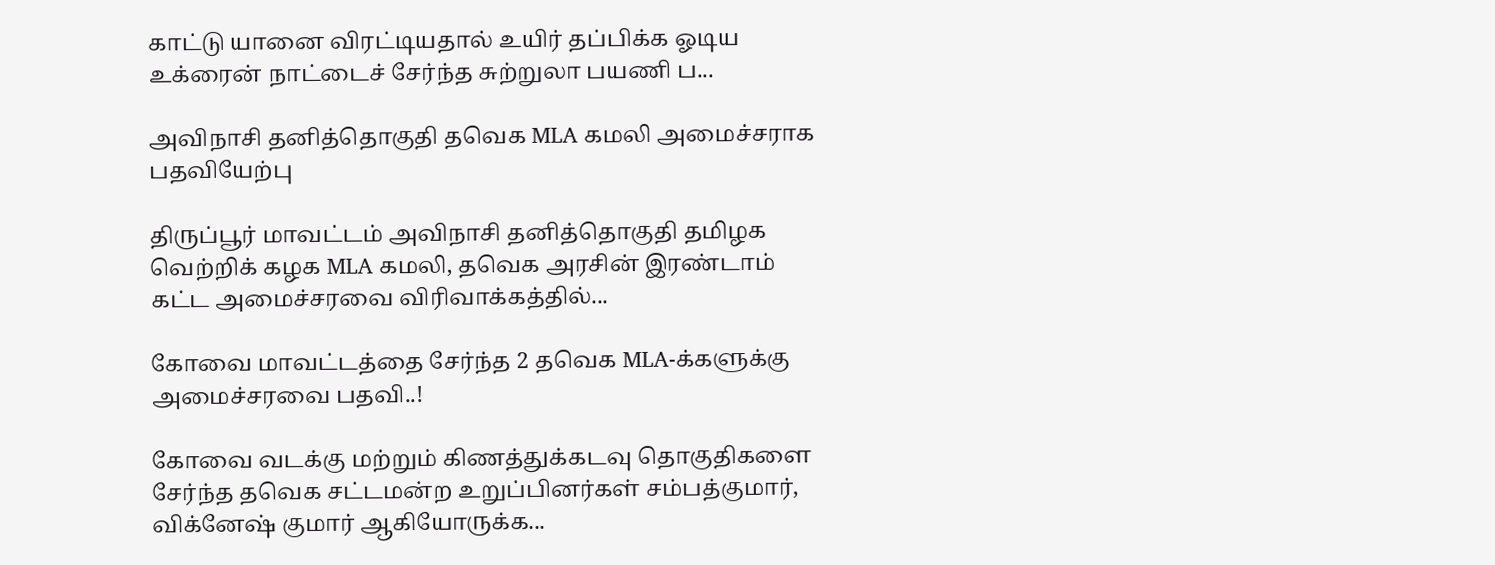காட்டு யானை விரட்டியதால் உயிர் தப்பிக்க ஓடிய உக்ரைன் நாட்டைச் சேர்ந்த சுற்றுலா பயணி ப...

அவிநாசி தனித்தொகுதி தவெக MLA கமலி அமைச்சராக பதவியேற்பு

திருப்பூர் மாவட்டம் அவிநாசி தனித்தொகுதி தமிழக வெற்றிக் கழக MLA கமலி, தவெக அரசின் இரண்டாம் கட்ட அமைச்சரவை விரிவாக்கத்தில்...

கோவை மாவட்டத்தை சேர்ந்த 2 தவெக MLA-க்களுக்கு அமைச்சரவை பதவி..!

கோவை வடக்கு மற்றும் கிணத்துக்கடவு தொகுதிகளை சேர்ந்த தவெக சட்டமன்ற உறுப்பினர்கள் சம்பத்குமார், விக்னேஷ் குமார் ஆகியோருக்க...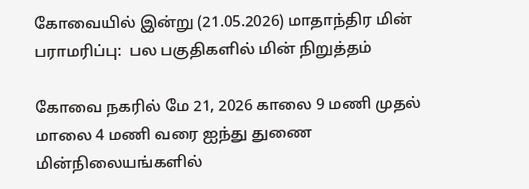கோவையில் இன்று (21.05.2026) மாதாந்திர மின் பராமரிப்பு:  பல பகுதிகளில் மின் நிறுத்தம்

கோவை நகரில் மே 21, 2026 காலை 9 மணி முதல் மாலை 4 மணி வரை ஐந்து துணை மின்நிலையங்களில்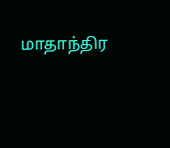மாதாந்திர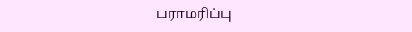பராமரிப்பு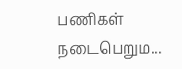பணிகள் நடைபெறும...